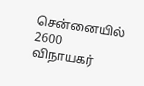சென்னையில் 2600 விநாயகர்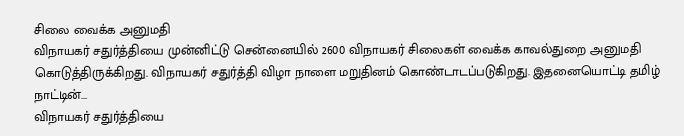சிலை வைக்க அனுமதி
விநாயகர் சதுர்த்தியை முன்னிட்டு சென்னையில் 2600 விநாயகர் சிலைகள் வைக்க காவல்துறை அனுமதி கொடுத்திருக்கிறது. விநாயகர் சதுர்த்தி விழா நாளை மறுதினம் கொண்டாடப்படுகிறது. இதனையொட்டி தமிழ் நாட்டின்...
விநாயகர் சதுர்த்தியை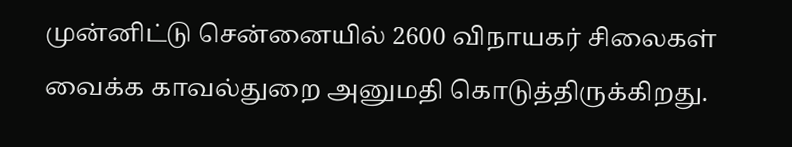முன்னிட்டு சென்னையில் 2600 விநாயகர் சிலைகள் வைக்க காவல்துறை அனுமதி கொடுத்திருக்கிறது.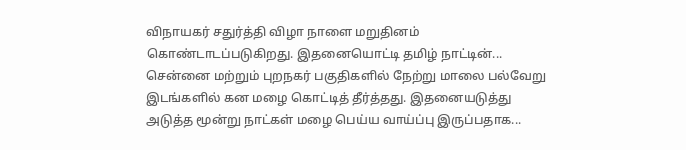விநாயகர் சதுர்த்தி விழா நாளை மறுதினம் கொண்டாடப்படுகிறது. இதனையொட்டி தமிழ் நாட்டின்...
சென்னை மற்றும் புறநகர் பகுதிகளில் நேற்று மாலை பல்வேறு இடங்களில் கன மழை கொட்டித் தீர்த்தது. இதனையடுத்து அடுத்த மூன்று நாட்கள் மழை பெய்ய வாய்ப்பு இருப்பதாக...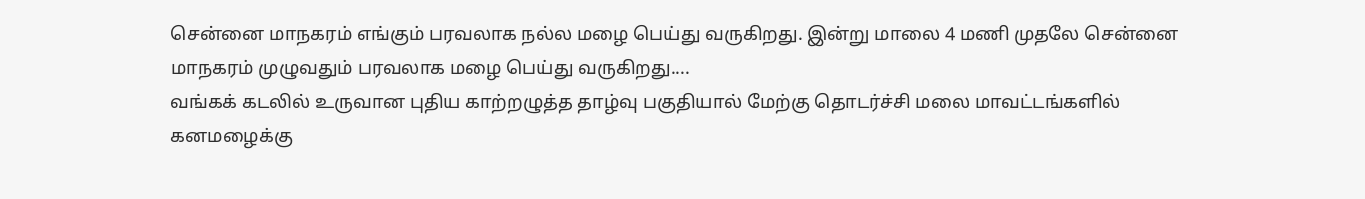சென்னை மாநகரம் எங்கும் பரவலாக நல்ல மழை பெய்து வருகிறது. இன்று மாலை 4 மணி முதலே சென்னை மாநகரம் முழுவதும் பரவலாக மழை பெய்து வருகிறது....
வங்கக் கடலில் உருவான புதிய காற்றழுத்த தாழ்வு பகுதியால் மேற்கு தொடர்ச்சி மலை மாவட்டங்களில் கனமழைக்கு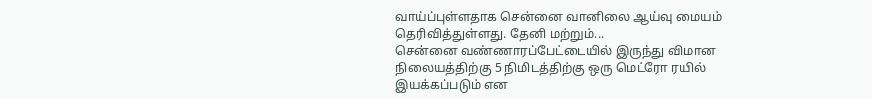வாய்ப்புள்ளதாக சென்னை வானிலை ஆய்வு மையம் தெரிவித்துள்ளது. தேனி மற்றும்...
சென்னை வண்ணாரப்பேட்டையில் இருந்து விமான நிலையத்திற்கு 5 நிமிடத்திற்கு ஒரு மெட்ரோ ரயில் இயக்கப்படும் என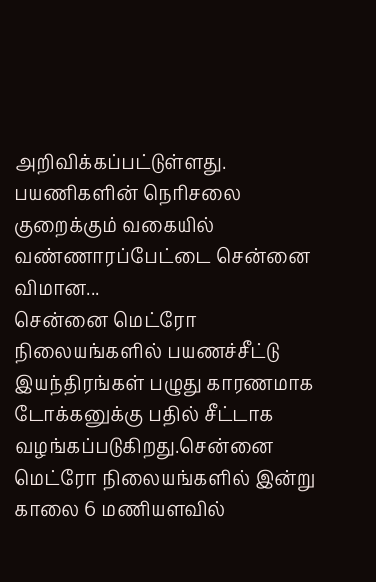அறிவிக்கப்பட்டுள்ளது. பயணிகளின் நெரிசலை குறைக்கும் வகையில் வண்ணாரப்பேட்டை சென்னை விமான...
சென்னை மெட்ரோ நிலையங்களில் பயணச்சீட்டு இயந்திரங்கள் பழுது காரணமாக டோக்கனுக்கு பதில் சீட்டாக வழங்கப்படுகிறது.சென்னை மெட்ரோ நிலையங்களில் இன்று காலை 6 மணியளவில்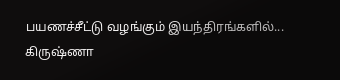பயணச்சீட்டு வழங்கும் இயந்திரங்களில்...
கிருஷ்ணா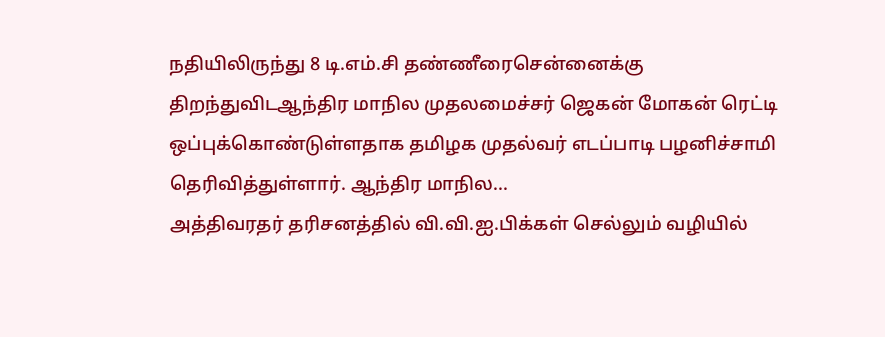நதியிலிருந்து 8 டி.எம்.சி தண்ணீரைசென்னைக்கு திறந்துவிடஆந்திர மாநில முதலமைச்சர் ஜெகன் மோகன் ரெட்டி ஒப்புக்கொண்டுள்ளதாக தமிழக முதல்வர் எடப்பாடி பழனிச்சாமி தெரிவித்துள்ளார். ஆந்திர மாநில...
அத்திவரதர் தரிசனத்தில் வி.வி.ஐ.பிக்கள் செல்லும் வழியில்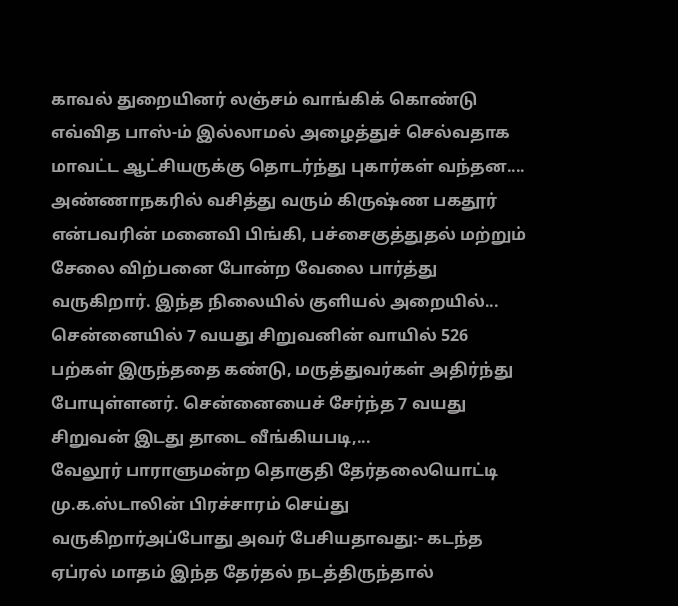காவல் துறையினர் லஞ்சம் வாங்கிக் கொண்டு எவ்வித பாஸ்-ம் இல்லாமல் அழைத்துச் செல்வதாக மாவட்ட ஆட்சியருக்கு தொடர்ந்து புகார்கள் வந்தன....
அண்ணாநகரில் வசித்து வரும் கிருஷ்ண பகதூர் என்பவரின் மனைவி பிங்கி, பச்சைகுத்துதல் மற்றும் சேலை விற்பனை போன்ற வேலை பார்த்து வருகிறார். இந்த நிலையில் குளியல் அறையில்...
சென்னையில் 7 வயது சிறுவனின் வாயில் 526 பற்கள் இருந்ததை கண்டு, மருத்துவர்கள் அதிர்ந்து போயுள்ளனர். சென்னையைச் சேர்ந்த 7 வயது சிறுவன் இடது தாடை வீங்கியபடி,...
வேலூர் பாராளுமன்ற தொகுதி தேர்தலையொட்டி மு.க.ஸ்டாலின் பிரச்சாரம் செய்து வருகிறார்அப்போது அவர் பேசியதாவது:- கடந்த ஏப்ரல் மாதம் இந்த தேர்தல் நடத்திருந்தால்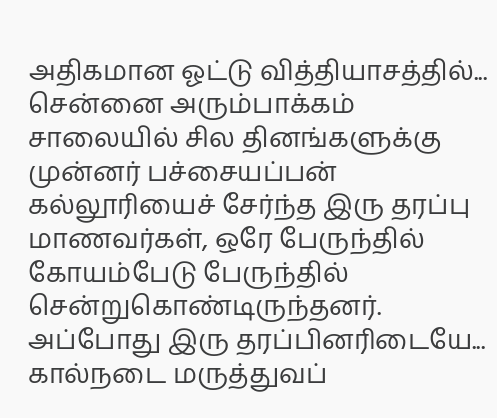அதிகமான ஓட்டு வித்தியாசத்தில்...
சென்னை அரும்பாக்கம் சாலையில் சில தினங்களுக்கு முன்னர் பச்சையப்பன் கல்லூரியைச் சேர்ந்த இரு தரப்பு மாணவர்கள், ஒரே பேருந்தில் கோயம்பேடு பேருந்தில் சென்றுகொண்டிருந்தனர். அப்போது இரு தரப்பினரிடையே...
கால்நடை மருத்துவப்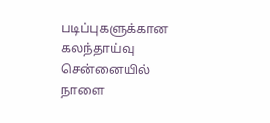படிப்புகளுக்கான கலந்தாய்வு சென்னையில் நாளை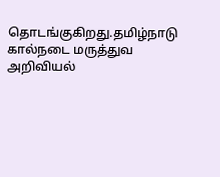தொடங்குகிறது.தமிழ்நாடு கால்நடை மருத்துவ அறிவியல்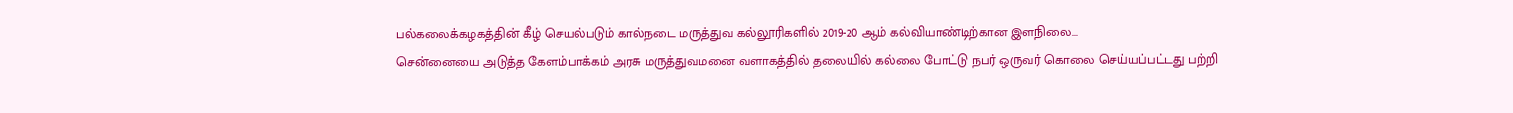பல்கலைக்கழகத்தின் கீழ் செயல்படும் கால்நடை மருத்துவ கல்லூரிகளில் 2019-20 ஆம் கல்வியாண்டிற்கான இளநிலை...
சென்னையை அடுத்த கேளம்பாக்கம் அரசு மருத்துவமனை வளாகத்தில் தலையில் கல்லை போட்டு நபர் ஒருவர் கொலை செய்யப்பட்டது பற்றி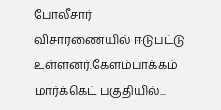போலீசார் விசாரணையில் ஈடுபட்டு உள்ளனர்.கேளம்பாக்கம் மார்க்கெட் பகுதியில்...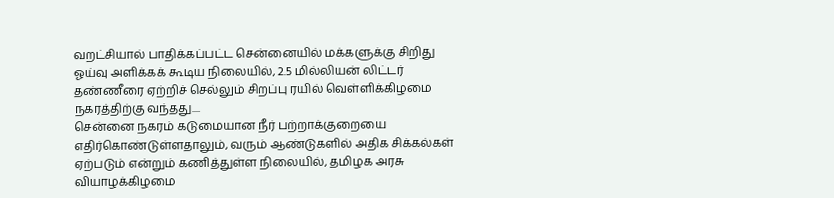வறட்சியால் பாதிக்கப்பட்ட சென்னையில் மக்களுக்கு சிறிது ஓய்வு அளிக்கக் கூடிய நிலையில், 2.5 மில்லியன் லிட்டர் தண்ணீரை ஏற்றிச் செல்லும் சிறப்பு ரயில் வெள்ளிக்கிழமை நகரத்திற்கு வந்தது....
சென்னை நகரம் கடுமையான நீர் பற்றாக்குறையை எதிர்கொண்டுள்ளதாலும், வரும் ஆண்டுகளில் அதிக சிக்கல்கள் ஏற்படும் என்றும் கணித்துள்ள நிலையில், தமிழக அரசு வியாழக்கிழமை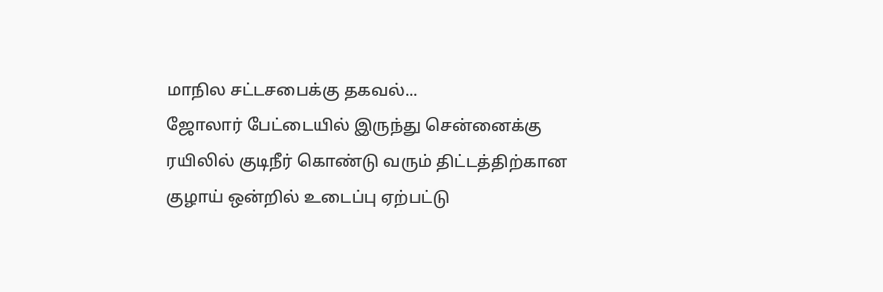மாநில சட்டசபைக்கு தகவல்...
ஜோலார் பேட்டையில் இருந்து சென்னைக்கு ரயிலில் குடிநீர் கொண்டு வரும் திட்டத்திற்கான குழாய் ஒன்றில் உடைப்பு ஏற்பட்டு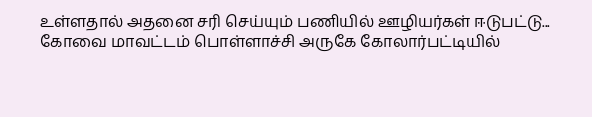உள்ளதால் அதனை சரி செய்யும் பணியில் ஊழியர்கள் ஈடுபட்டு...
கோவை மாவட்டம் பொள்ளாச்சி அருகே கோலார்பட்டியில்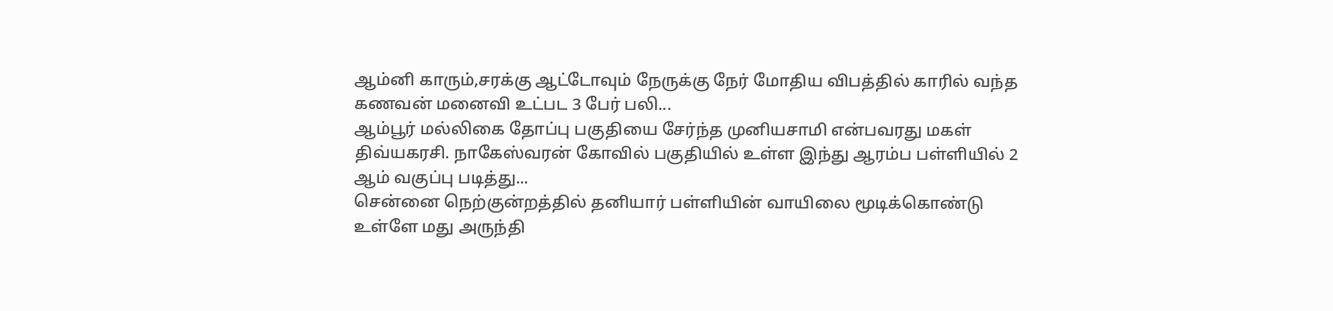ஆம்னி காரும்,சரக்கு ஆட்டோவும் நேருக்கு நேர் மோதிய விபத்தில் காரில் வந்த கணவன் மனைவி உட்பட 3 பேர் பலி...
ஆம்பூர் மல்லிகை தோப்பு பகுதியை சேர்ந்த முனியசாமி என்பவரது மகள் திவ்யகரசி. நாகேஸ்வரன் கோவில் பகுதியில் உள்ள இந்து ஆரம்ப பள்ளியில் 2 ஆம் வகுப்பு படித்து...
சென்னை நெற்குன்றத்தில் தனியார் பள்ளியின் வாயிலை மூடிக்கொண்டு உள்ளே மது அருந்தி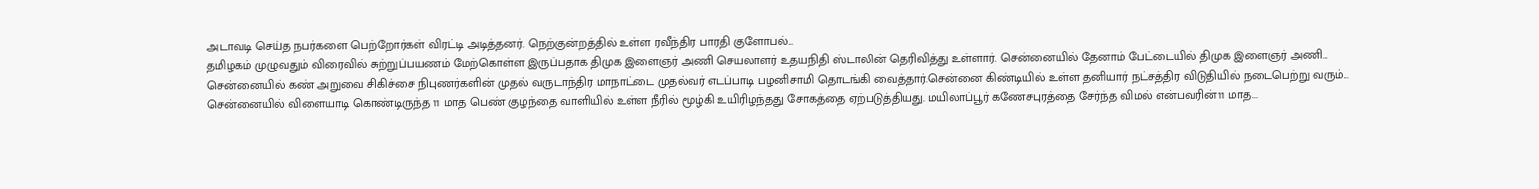அடாவடி செய்த நபர்களை பெற்றோர்கள் விரட்டி அடித்தனர். நெற்குன்றத்தில் உள்ள ரவீந்திர பாரதி குளோபல்...
தமிழகம் முழுவதும் விரைவில் சுற்றுப்பயணம் மேற்கொள்ள இருப்பதாக திமுக இளைஞர் அணி செயலாளர் உதயநிதி ஸ்டாலின் தெரிவித்து உள்ளார். சென்னையில் தேனாம் பேட்டையில் திமுக இளைஞர் அணி...
சென்னையில் கண் அறுவை சிகிச்சை நிபுணர்களின் முதல் வருடாந்திர மாநாட்டை முதல்வர் எடப்பாடி பழனிசாமி தொடங்கி வைத்தார்.சென்னை கிண்டியில் உள்ள தனியார் நட்சத்திர விடுதியில் நடைபெற்று வரும்...
சென்னையில் விளையாடி கொண்டிருந்த 11 மாத பெண் குழந்தை வாளியில் உள்ள நீரில் மூழ்கி உயிரிழந்தது சோகத்தை ஏற்படுத்தியது. மயிலாப்பூர் கணேசபுரத்தை சேர்ந்த விமல் என்பவரின்11 மாத...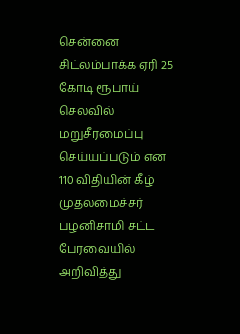சென்னை சிட்லம்பாக்க ஏரி 25 கோடி ரூபாய் செலவில் மறுசீரமைப்பு செய்யப்படும் என 110 விதியின் கீழ் முதலமைச்சர் பழனிசாமி சட்ட பேரவையில் அறிவித்து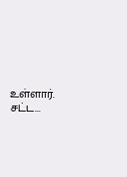உள்ளார். சட்ட...